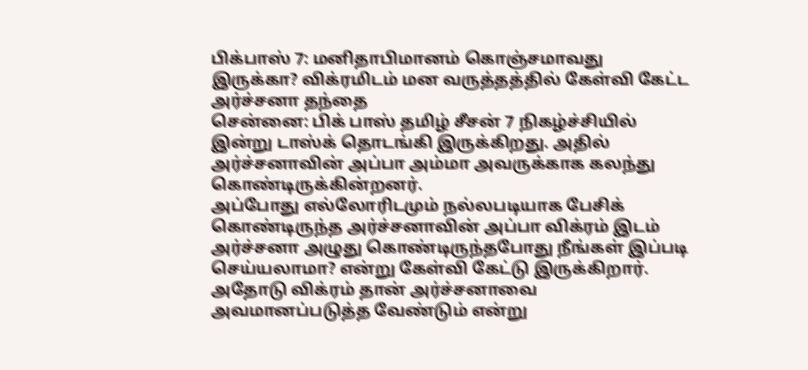பிக்பாஸ் 7: மனிதாபிமானம் கொஞ்சமாவது இருக்கா? விக்ரமிடம் மன வருத்தத்தில் கேள்வி கேட்ட அர்ச்சனா தந்தை
சென்னை: பிக் பாஸ் தமிழ் சீசன் 7 நிகழ்ச்சியில் இன்று டாஸ்க் தொடங்கி இருக்கிறது. அதில் அர்ச்சனாவின் அப்பா அம்மா அவருக்காக கலந்து கொண்டிருக்கின்றனர்.
அப்போது எல்லோரிடமும் நல்லபடியாக பேசிக் கொண்டிருந்த அர்ச்சனாவின் அப்பா விக்ரம் இடம் அர்ச்சனா அழுது கொண்டிருந்தபோது நீங்கள் இப்படி செய்யலாமா? என்று கேள்வி கேட்டு இருக்கிறார்.
அதோடு விக்ரம் தான் அர்ச்சனாவை அவமானப்படுத்த வேண்டும் என்று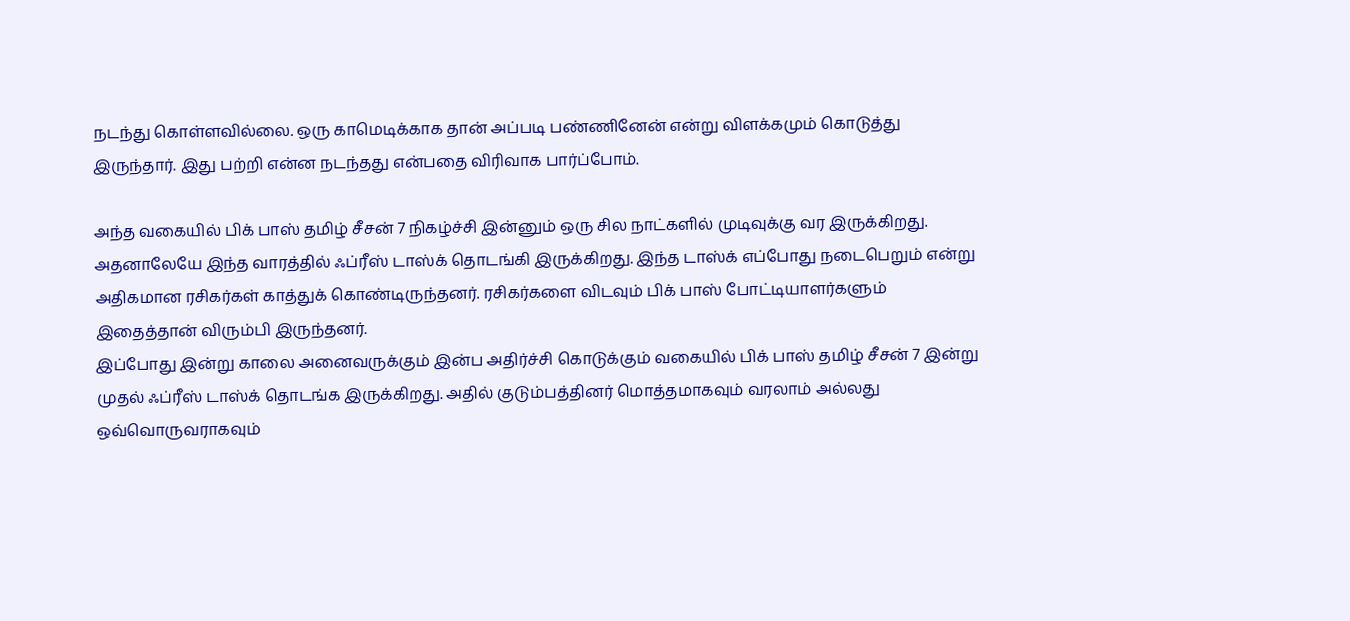நடந்து கொள்ளவில்லை. ஒரு காமெடிக்காக தான் அப்படி பண்ணினேன் என்று விளக்கமும் கொடுத்து இருந்தார். இது பற்றி என்ன நடந்தது என்பதை விரிவாக பார்ப்போம்.

அந்த வகையில் பிக் பாஸ் தமிழ் சீசன் 7 நிகழ்ச்சி இன்னும் ஒரு சில நாட்களில் முடிவுக்கு வர இருக்கிறது. அதனாலேயே இந்த வாரத்தில் ஃப்ரீஸ் டாஸ்க் தொடங்கி இருக்கிறது. இந்த டாஸ்க் எப்போது நடைபெறும் என்று அதிகமான ரசிகர்கள் காத்துக் கொண்டிருந்தனர். ரசிகர்களை விடவும் பிக் பாஸ் போட்டியாளர்களும் இதைத்தான் விரும்பி இருந்தனர்.
இப்போது இன்று காலை அனைவருக்கும் இன்ப அதிர்ச்சி கொடுக்கும் வகையில் பிக் பாஸ் தமிழ் சீசன் 7 இன்று முதல் ஃப்ரீஸ் டாஸ்க் தொடங்க இருக்கிறது. அதில் குடும்பத்தினர் மொத்தமாகவும் வரலாம் அல்லது ஒவ்வொருவராகவும்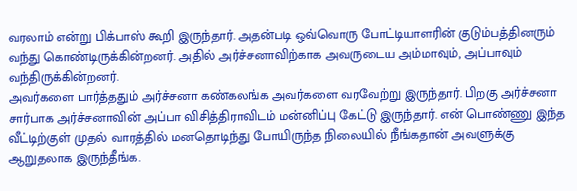வரலாம் என்று பிக்பாஸ் கூறி இருந்தார். அதன்படி ஒவ்வொரு போட்டியாளரின் குடும்பத்தினரும் வந்து கொண்டிருக்கின்றனர். அதில் அர்ச்சனாவிற்காக அவருடைய அம்மாவும், அப்பாவும் வந்திருக்கின்றனர்.
அவர்களை பார்த்ததும் அர்ச்சனா கண்கலங்க அவர்களை வரவேற்று இருந்தார். பிறகு அர்ச்சனா சார்பாக அர்ச்சனாவின் அப்பா விசித்திராவிடம் மன்னிப்பு கேட்டு இருந்தார். என் பொண்ணு இந்த வீட்டிற்குள் முதல் வாரத்தில் மனதொடிந்து போயிருந்த நிலையில் நீங்கதான் அவளுக்கு ஆறுதலாக இருந்தீங்க.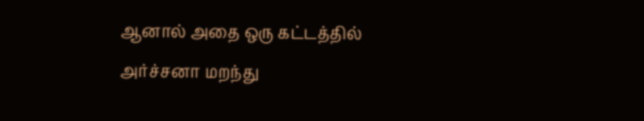ஆனால் அதை ஒரு கட்டத்தில் அர்ச்சனா மறந்து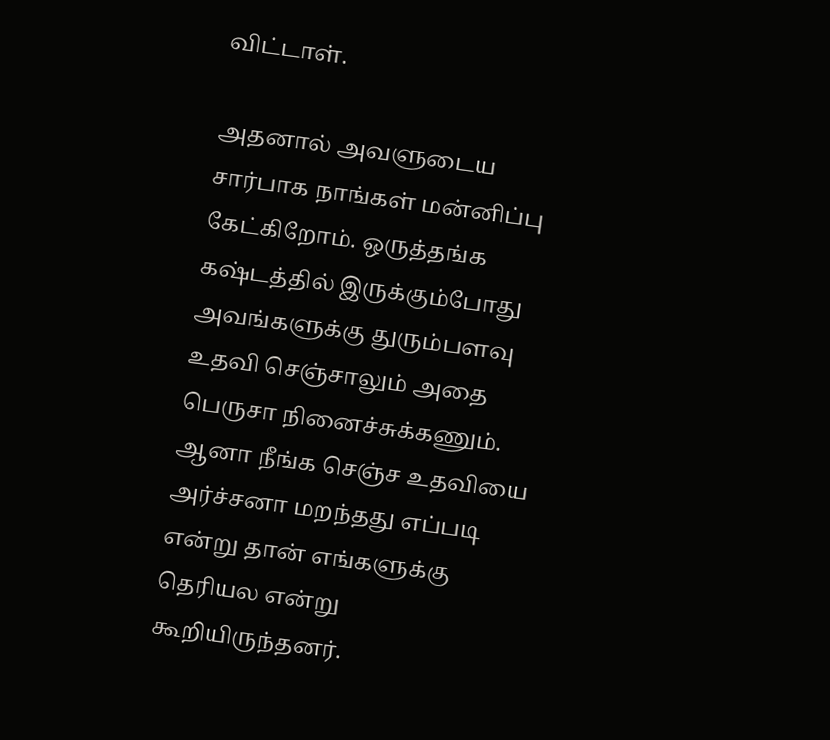விட்டாள்.

அதனால் அவளுடைய சார்பாக நாங்கள் மன்னிப்பு கேட்கிறோம். ஒருத்தங்க கஷ்டத்தில் இருக்கும்போது அவங்களுக்கு துரும்பளவு உதவி செஞ்சாலும் அதை பெருசா நினைச்சுக்கணும். ஆனா நீங்க செஞ்ச உதவியை அர்ச்சனா மறந்தது எப்படி என்று தான் எங்களுக்கு தெரியல என்று கூறியிருந்தனர்.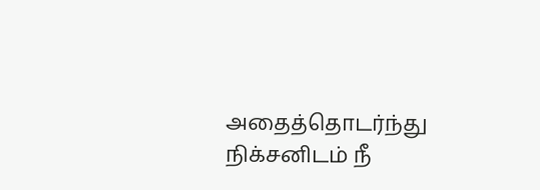அதைத்தொடர்ந்து நிக்சனிடம் நீ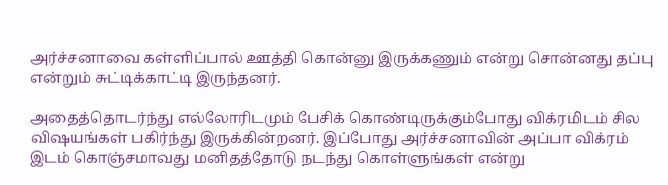அர்ச்சனாவை கள்ளிப்பால் ஊத்தி கொன்னு இருக்கணும் என்று சொன்னது தப்பு என்றும் சுட்டிக்காட்டி இருந்தனர்.

அதைத்தொடர்ந்து எல்லோரிடமும் பேசிக் கொண்டிருக்கும்போது விக்ரமிடம் சில விஷயங்கள் பகிர்ந்து இருக்கின்றனர். இப்போது அர்ச்சனாவின் அப்பா விக்ரம் இடம் கொஞ்சமாவது மனிதத்தோடு நடந்து கொள்ளுங்கள் என்று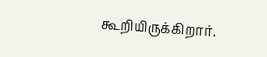கூறியிருக்கிறார்.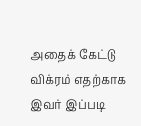அதைக் கேட்டு விக்ரம் எதற்காக இவர் இப்படி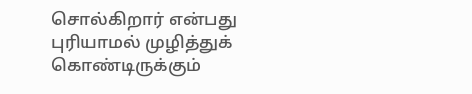சொல்கிறார் என்பது புரியாமல் முழித்துக் கொண்டிருக்கும்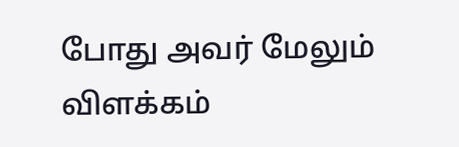போது அவர் மேலும் விளக்கம்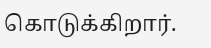கொடுக்கிறார்.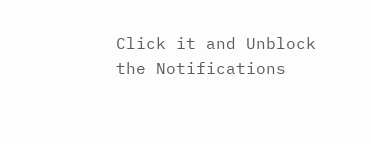Click it and Unblock the Notifications